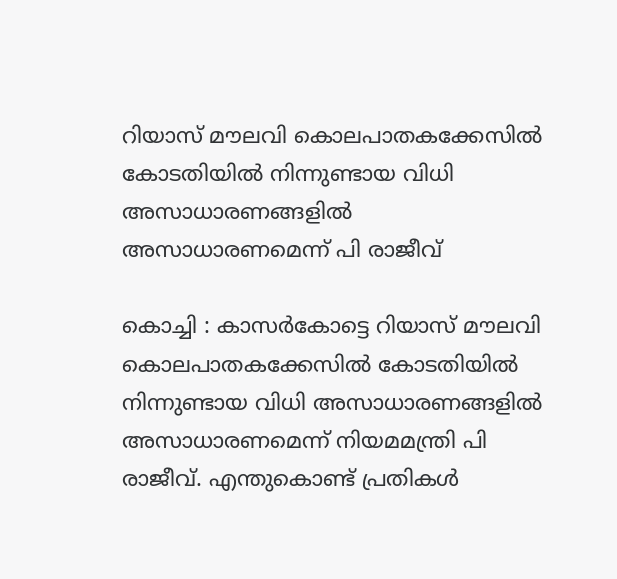റിയാസ് മൗലവി കൊലപാതകക്കേസിൽ കോടതിയിൽ നിന്നുണ്ടായ വിധി അസാധാരണങ്ങളിൽ അസാധാരണമെന്ന് പി രാജീവ്

കൊച്ചി : കാസർകോട്ടെ റിയാസ് മൗലവി കൊലപാതകക്കേസിൽ കോടതിയിൽ നിന്നുണ്ടായ വിധി അസാധാരണങ്ങളിൽ അസാധാരണമെന്ന് നിയമമന്ത്രി പി രാജീവ്. എന്തുകൊണ്ട് പ്രതികൾ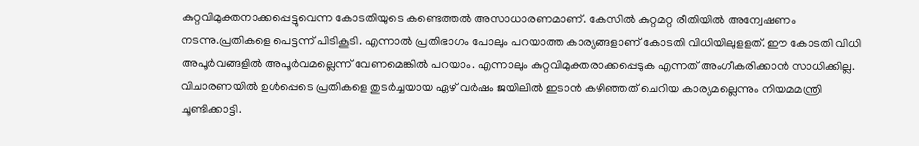കുറ്റവിമുക്തനാക്കപ്പെട്ടുവെന്ന കോടതിയുടെ കണ്ടെത്തൽ അസാധാരണമാണ്. കേസിൽ കുറ്റമറ്റ രീതിയിൽ അന്വേഷണം നടന്നു.പ്രതികളെ പെട്ടന്ന് പിടികൂടി. എന്നാൽ പ്രതിഭാഗം പോലും പറയാത്ത കാര്യങ്ങളാണ്‌ കോടതി വിധിയിലുളളത്. ഈ കോടതി വിധി അപൂർവങ്ങളിൽ അപൂർവമല്ലെന്ന് വേണമെങ്കിൽ പറയാം. എന്നാലും കുറ്റവിമുക്തരാക്കപ്പെടുക എന്നത് അംഗീകരിക്കാൻ സാധിക്കില്ല. വിചാരണയിൽ ഉൾപ്പെടെ പ്രതികളെ തുടർച്ചയായ ഏഴ് വർഷം ജയിലിൽ ഇടാൻ കഴിഞ്ഞത് ചെറിയ കാര്യമല്ലെന്നും നിയമമന്ത്രി ചൂണ്ടിക്കാട്ടി.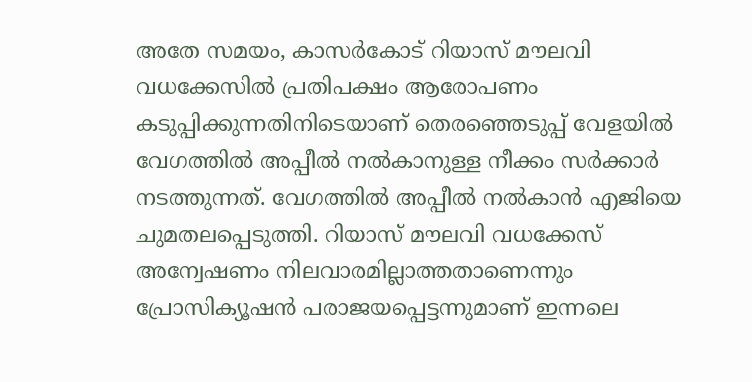അതേ സമയം, കാസര്‍കോട് റിയാസ് മൗലവി വധക്കേസില്‍ പ്രതിപക്ഷം ആരോപണം കടുപ്പിക്കുന്നതിനിടെയാണ് തെരഞ്ഞെടുപ്പ് വേളയിൽ വേഗത്തില്‍ അപ്പീല്‍ നല്‍കാനുള്ള നീക്കം സര്‍ക്കാര്‍ നടത്തുന്നത്. വേഗത്തില്‍ അപ്പീല്‍ നല്‍കാന്‍ എജിയെ ചുമതലപ്പെടുത്തി. റിയാസ് മൗലവി വധക്കേസ് അന്വേഷണം നിലവാരമില്ലാത്തതാണെന്നും പ്രോസിക്യൂഷന്‍ പരാജയപ്പെട്ടന്നുമാണ് ഇന്നലെ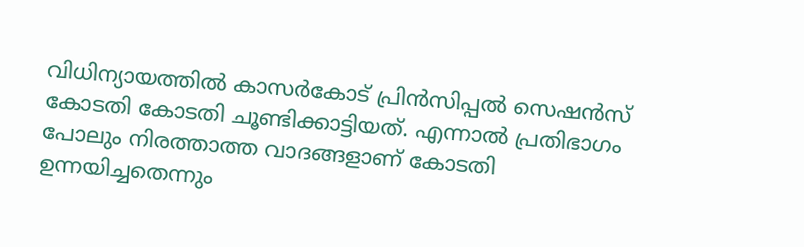വിധിന്യായത്തില്‍ കാസര്‍കോട് പ്രിന്‍സിപ്പല്‍ സെഷന്‍സ് കോടതി കോടതി ചൂണ്ടിക്കാട്ടിയത്. എന്നാൽ പ്രതിഭാഗം പോലും നിരത്താത്ത വാദങ്ങളാണ് കോടതി ഉന്നയിച്ചതെന്നും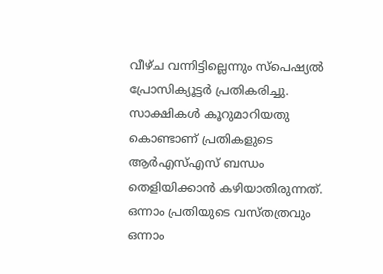വീഴ്ച വന്നിട്ടില്ലെന്നും സ്പെഷ്യല്‍ പ്രോസിക്യൂട്ടര്‍ പ്രതികരിച്ചു.  സാക്ഷികള്‍ കൂറുമാറിയതു കൊണ്ടാണ് പ്രതികളുടെ ആര്‍എസ്എസ് ബന്ധം തെളിയിക്കാന്‍ കഴിയാതിരുന്നത്. ഒന്നാം പ്രതിയുടെ വസ്തത്രവും ഒന്നാം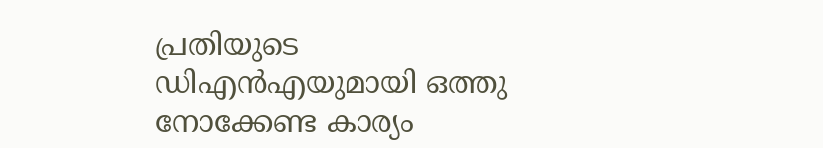പ്രതിയുടെ ഡിഎന്‍എയുമായി ഒത്തു നോക്കേണ്ട കാര്യം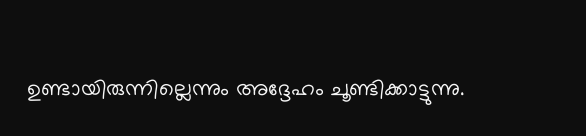ഉണ്ടായിരുന്നില്ലെന്നും അദ്ദേഹം ചൂണ്ടിക്കാട്ടുന്നു.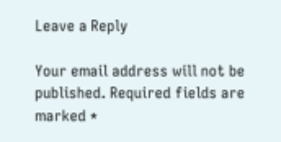Leave a Reply

Your email address will not be published. Required fields are marked *